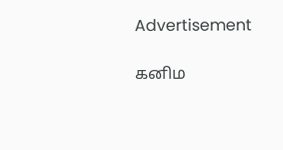Advertisement

கனிம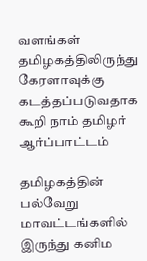வளங்கள் தமிழகத்திலிருந்து கேரளாவுக்கு கடத்தப்படுவதாக கூறி நாம் தமிழர் ஆர்ப்பாட்டம்

தமிழகத்தின் பல்வேறு மாவட்டங்களில் இருந்து கனிம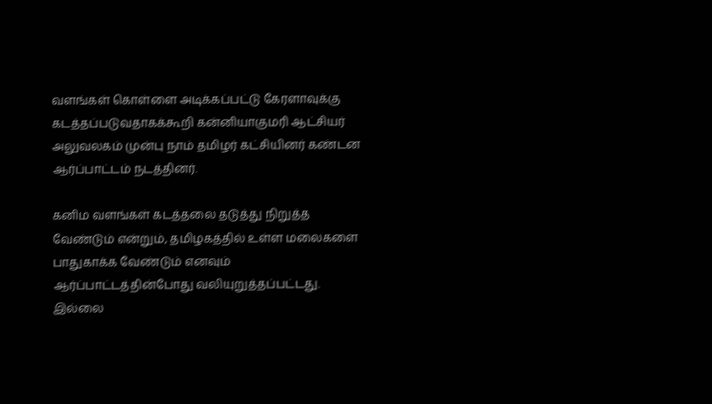வளங்கள் கொள்ளை அடிக்கப்பட்டு கேரளாவுக்கு கடத்தப்படுவதாகக்கூறி கன்னியாகுமரி ஆட்சியர் அலுவலகம் முன்பு நாம் தமிழர் கட்சியினர் கண்டன ஆர்ப்பாட்டம் நடத்தினர்.

கனிம வளங்கள் கடத்தலை தடுத்து நிறுத்த வேண்டும் என்றும், தமிழகத்தில் உள்ள மலைகளை பாதுகாக்க வேண்டும் எனவும் ஆர்ப்பாட்டத்தின்போது வலியுறுத்தப்பட்டது. இல்லை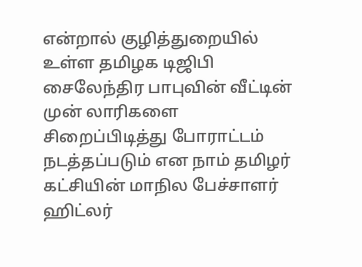என்றால் குழித்துறையில் உள்ள தமிழக டிஜிபி சைலேந்திர பாபுவின் வீட்டின் முன் லாரிகளை சிறைப்பிடித்து போராட்டம் நடத்தப்படும் என நாம் தமிழர் கட்சியின் மாநில பேச்சாளர் ஹிட்லர்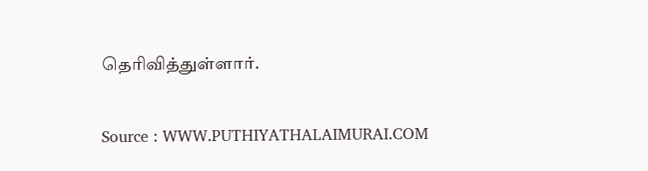தெரிவித்துள்ளார்.

Source : WWW.PUTHIYATHALAIMURAI.COM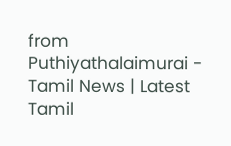from Puthiyathalaimurai - Tamil News | Latest Tamil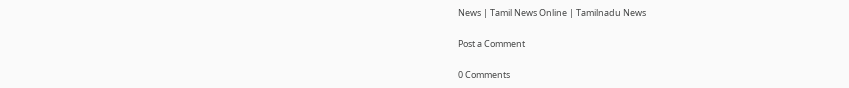News | Tamil News Online | Tamilnadu News

Post a Comment

0 Comments